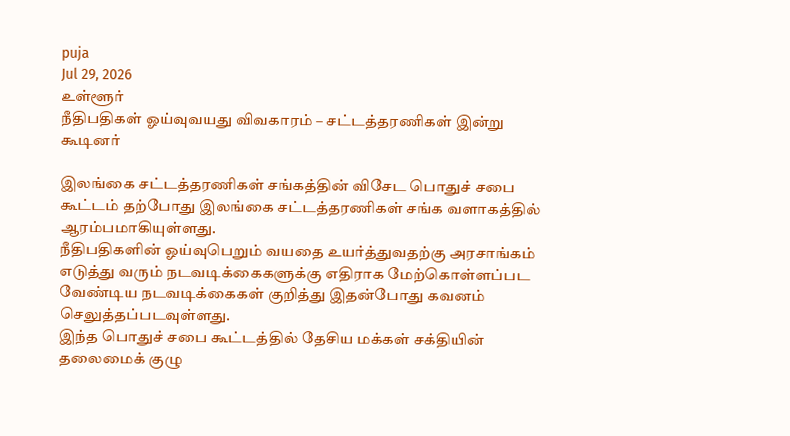puja
Jul 29, 2026
உள்ளூர்
நீதிபதிகள் ஓய்வுவயது விவகாரம் – சட்டத்தரணிகள் இன்று கூடினர்

இலங்கை சட்டத்தரணிகள் சங்கத்தின் விசேட பொதுச் சபை கூட்டம் தற்போது இலங்கை சட்டத்தரணிகள் சங்க வளாகத்தில் ஆரம்பமாகியுள்ளது.
நீதிபதிகளின் ஓய்வுபெறும் வயதை உயர்த்துவதற்கு அரசாங்கம் எடுத்து வரும் நடவடிக்கைகளுக்கு எதிராக மேற்கொள்ளப்பட வேண்டிய நடவடிக்கைகள் குறித்து இதன்போது கவனம் செலுத்தப்படவுள்ளது.
இந்த பொதுச் சபை கூட்டத்தில் தேசிய மக்கள் சக்தியின் தலைமைக் குழு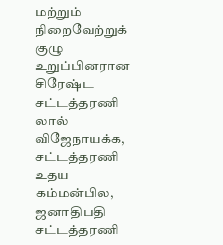மற்றும் நிறைவேற்றுக் குழு உறுப்பினரான சிரேஷ்ட சட்டத்தரணி லால் விஜேநாயக்க, சட்டத்தரணி உதய கம்மன்பில, ஜனாதிபதி சட்டத்தரணி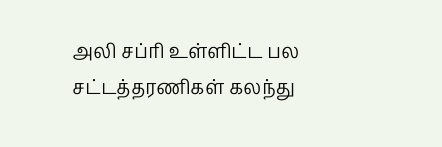அலி சப்ரி உள்ளிட்ட பல சட்டத்தரணிகள் கலந்து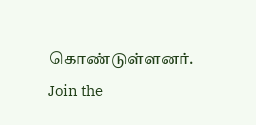கொண்டுள்ளனர்.
Join the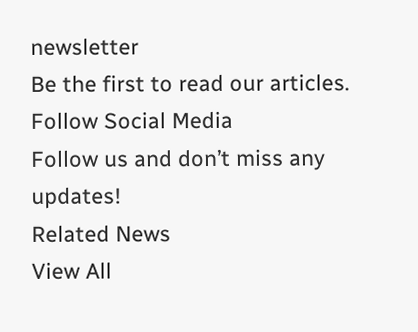newsletter
Be the first to read our articles.
Follow Social Media
Follow us and don’t miss any updates!
Related News
View All